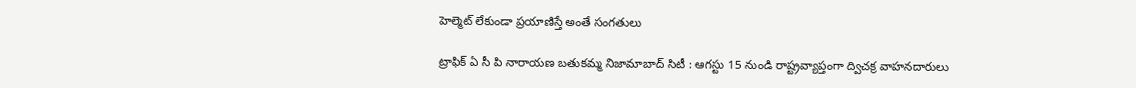హెల్మెట్ లేకుండా ప్రయాణిస్తే అంతే సంగతులు

ట్రాఫిక్ ఏ సీ పి నారాయణ బతుకమ్మ నిజామాబాద్ సిటీ : ఆగస్టు 15 నుండి రాష్ట్రవ్యాప్తంగా ద్విచక్ర వాహనదారులు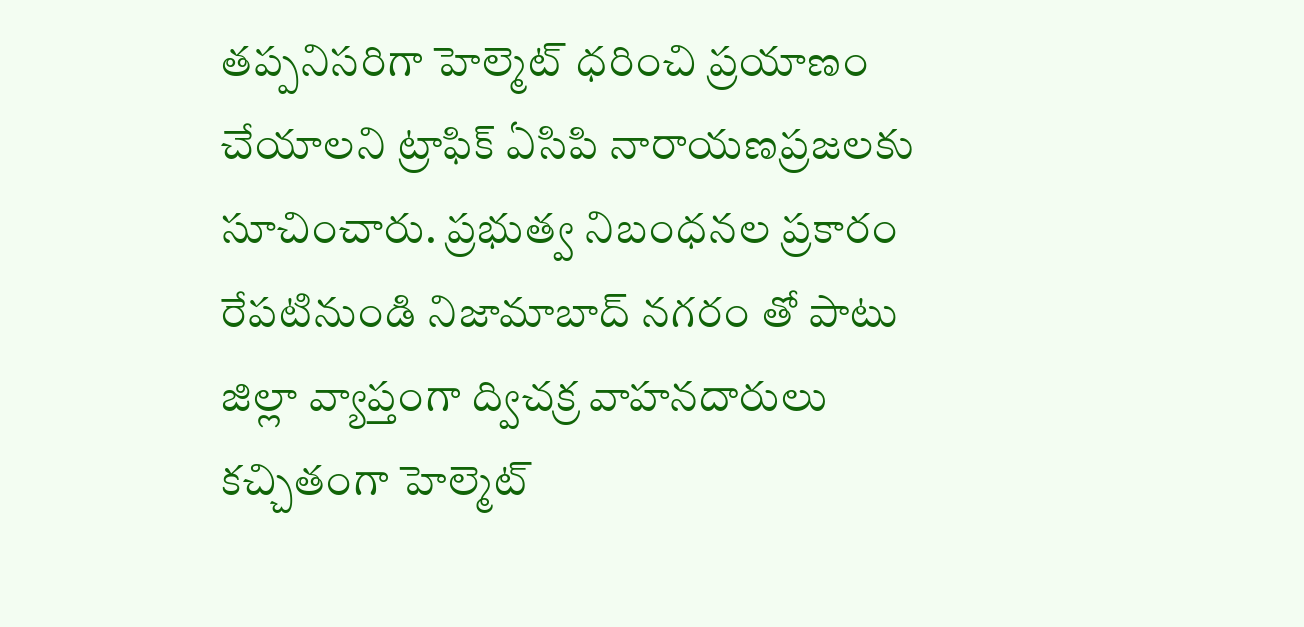తప్పనిసరిగా హెల్మెట్ ధరించి ప్రయాణం చేయాలని ట్రాఫిక్ ఏసిపి నారాయణప్రజలకు సూచించారు. ప్రభుత్వ నిబంధనల ప్రకారం రేపటినుండి నిజామాబాద్ నగరం తో పాటు జిల్లా వ్యాప్తంగా ద్విచక్ర వాహనదారులు కచ్చితంగా హెల్మెట్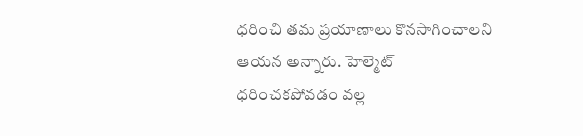ధరించి తమ ప్రయాణాలు కొనసాగించాలని ఆయన అన్నారు. హెల్మెట్ ధరించకపోవడం వల్ల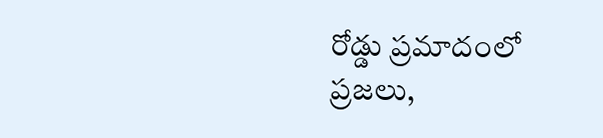రోడ్డు ప్రమాదంలో ప్రజలు,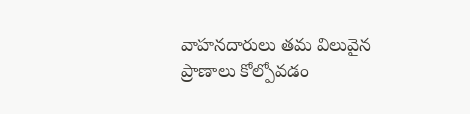వాహనదారులు తమ విలువైన ప్రాణాలు కోల్పోవడం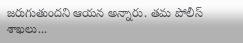జరుగుతుందని ఆయన అన్నారు. తమ పోలీస్ శాఖలు...